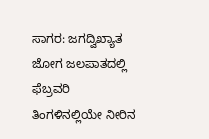ಸಾಗರ: ಜಗದ್ವಿಖ್ಯಾತ ಜೋಗ ಜಲಪಾತದಲ್ಲಿ ಫೆಬ್ರವರಿ ತಿಂಗಳಿನಲ್ಲಿಯೇ ನೀರಿನ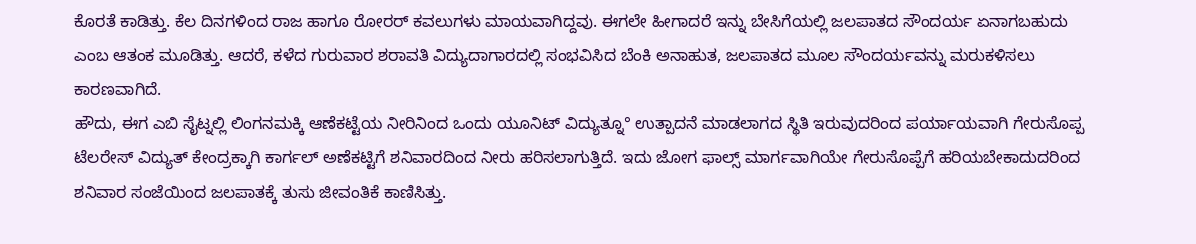ಕೊರತೆ ಕಾಡಿತ್ತು. ಕೆಲ ದಿನಗಳಿಂದ ರಾಜ ಹಾಗೂ ರೋರರ್ ಕವಲುಗಳು ಮಾಯವಾಗಿದ್ದವು. ಈಗಲೇ ಹೀಗಾದರೆ ಇನ್ನು ಬೇಸಿಗೆಯಲ್ಲಿ ಜಲಪಾತದ ಸೌಂದರ್ಯ ಏನಾಗಬಹುದು ಎಂಬ ಆತಂಕ ಮೂಡಿತ್ತು. ಆದರೆ, ಕಳೆದ ಗುರುವಾರ ಶರಾವತಿ ವಿದ್ಯುದಾಗಾರದಲ್ಲಿ ಸಂಭವಿಸಿದ ಬೆಂಕಿ ಅನಾಹುತ, ಜಲಪಾತದ ಮೂಲ ಸೌಂದರ್ಯವನ್ನು ಮರುಕಳಿಸಲು ಕಾರಣವಾಗಿದೆ.
ಹೌದು, ಈಗ ಎಬಿ ಸೈಟ್ನಲ್ಲಿ ಲಿಂಗನಮಕ್ಕಿ ಆಣೆಕಟ್ಟೆಯ ನೀರಿನಿಂದ ಒಂದು ಯೂನಿಟ್ ವಿದ್ಯುತ್ನೂ° ಉತ್ಪಾದನೆ ಮಾಡಲಾಗದ ಸ್ಥಿತಿ ಇರುವುದರಿಂದ ಪರ್ಯಾಯವಾಗಿ ಗೇರುಸೊಪ್ಪ ಟೆಲರೇಸ್ ವಿದ್ಯುತ್ ಕೇಂದ್ರಕ್ಕಾಗಿ ಕಾರ್ಗಲ್ ಅಣೆಕಟ್ಟಿಗೆ ಶನಿವಾರದಿಂದ ನೀರು ಹರಿಸಲಾಗುತ್ತಿದೆ. ಇದು ಜೋಗ ಫಾಲ್ಸ್ ಮಾರ್ಗವಾಗಿಯೇ ಗೇರುಸೊಪ್ಪೆಗೆ ಹರಿಯಬೇಕಾದುದರಿಂದ ಶನಿವಾರ ಸಂಜೆಯಿಂದ ಜಲಪಾತಕ್ಕೆ ತುಸು ಜೀವಂತಿಕೆ ಕಾಣಿಸಿತ್ತು.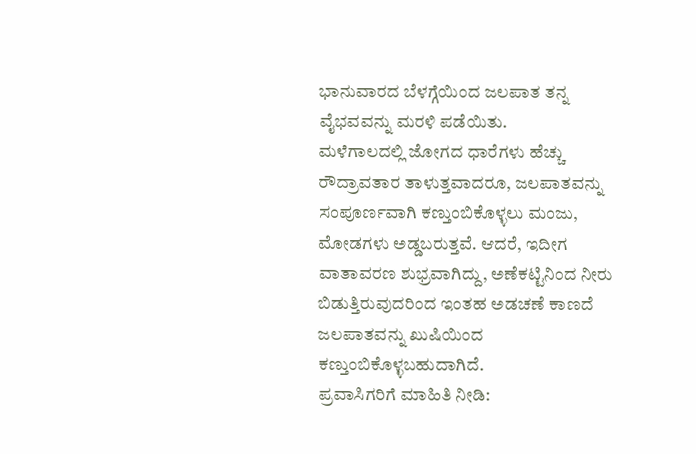ಭಾನುವಾರದ ಬೆಳಗ್ಗೆಯಿಂದ ಜಲಪಾತ ತನ್ನ ವೈಭವವನ್ನು ಮರಳಿ ಪಡೆಯಿತು.
ಮಳೆಗಾಲದಲ್ಲಿ ಜೋಗದ ಧಾರೆಗಳು ಹೆಚ್ಚು ರೌದ್ರಾವತಾರ ತಾಳುತ್ತವಾದರೂ, ಜಲಪಾತವನ್ನು ಸಂಪೂರ್ಣವಾಗಿ ಕಣ್ತುಂಬಿಕೊಳ್ಳಲು ಮಂಜು, ಮೋಡಗಳು ಅಡ್ಡಬರುತ್ತವೆ. ಆದರೆ, ಇದೀಗ ವಾತಾವರಣ ಶುಭ್ರವಾಗಿದ್ದು, ಅಣೆಕಟ್ಟಿನಿಂದ ನೀರು ಬಿಡುತ್ತಿರುವುದರಿಂದ ಇಂತಹ ಅಡಚಣೆ ಕಾಣದೆ ಜಲಪಾತವನ್ನು ಖುಷಿಯಿಂದ ಕಣ್ತುಂಬಿಕೊಳ್ಳಬಹುದಾಗಿದೆ.
ಪ್ರವಾಸಿಗರಿಗೆ ಮಾಹಿತಿ ನೀಡಿ: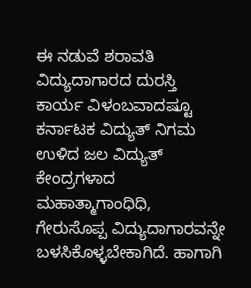ಈ ನಡುವೆ ಶರಾವತಿ ವಿದ್ಯುದಾಗಾರದ ದುರಸ್ತಿ ಕಾರ್ಯ ವಿಳಂಬವಾದಷ್ಟೂ ಕರ್ನಾಟಕ ವಿದ್ಯುತ್ ನಿಗಮ ಉಳಿದ ಜಲ ವಿದ್ಯುತ್ ಕೇಂದ್ರಗಳಾದ ಮಹಾತ್ಮಾಗಾಂಧಿಧಿ, ಗೇರುಸೊಪ್ಪ ವಿದ್ಯುದಾಗಾರವನ್ನೇ ಬಳಸಿಕೊಳ್ಳಬೇಕಾಗಿದೆ. ಹಾಗಾಗಿ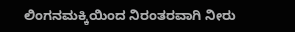ಲಿಂಗನಮಕ್ಕಿಯಿಂದ ನಿರಂತರವಾಗಿ ನೀರು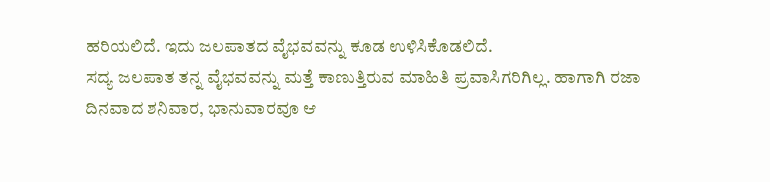ಹರಿಯಲಿದೆ. ಇದು ಜಲಪಾತದ ವೈಭವವನ್ನು ಕೂಡ ಉಳಿಸಿಕೊಡಲಿದೆ.
ಸದ್ಯ ಜಲಪಾತ ತನ್ನ ವೈಭವವನ್ನು ಮತ್ತೆ ಕಾಣುತ್ತಿರುವ ಮಾಹಿತಿ ಪ್ರವಾಸಿಗರಿಗಿಲ್ಲ. ಹಾಗಾಗಿ ರಜಾ ದಿನವಾದ ಶನಿವಾರ, ಭಾನುವಾರವೂ ಆ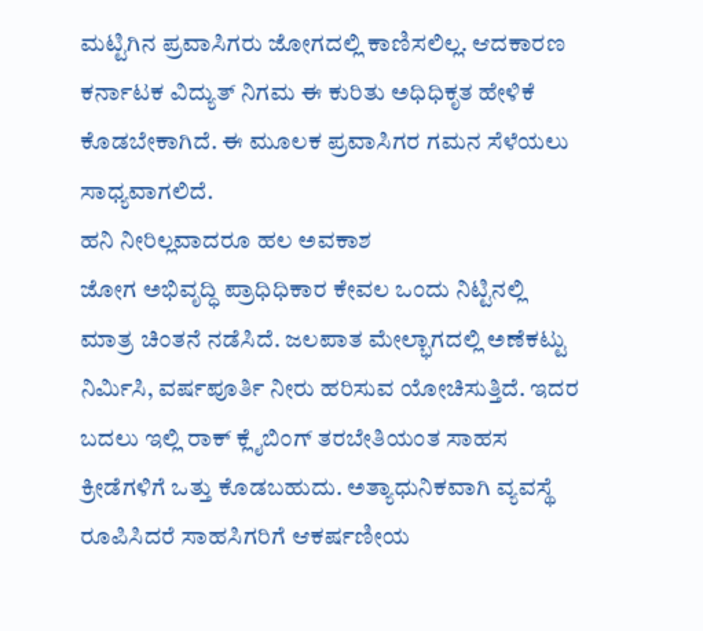ಮಟ್ಟಿಗಿನ ಪ್ರವಾಸಿಗರು ಜೋಗದಲ್ಲಿ ಕಾಣಿಸಲಿಲ್ಲ. ಆದಕಾರಣ ಕರ್ನಾಟಕ ವಿದ್ಯುತ್ ನಿಗಮ ಈ ಕುರಿತು ಅಧಿಧಿಕೃತ ಹೇಳಿಕೆ ಕೊಡಬೇಕಾಗಿದೆ. ಈ ಮೂಲಕ ಪ್ರವಾಸಿಗರ ಗಮನ ಸೆಳೆಯಲು ಸಾಧ್ಯವಾಗಲಿದೆ.
ಹನಿ ನೀರಿಲ್ಲವಾದರೂ ಹಲ ಅವಕಾಶ
ಜೋಗ ಅಭಿವೃದ್ಧಿ ಪ್ರಾಧಿಧಿಕಾರ ಕೇವಲ ಒಂದು ನಿಟ್ಟಿನಲ್ಲಿ ಮಾತ್ರ ಚಿಂತನೆ ನಡೆಸಿದೆ. ಜಲಪಾತ ಮೇಲ್ಭಾಗದಲ್ಲಿ ಅಣೆಕಟ್ಟು ನಿರ್ಮಿಸಿ, ವರ್ಷಪೂರ್ತಿ ನೀರು ಹರಿಸುವ ಯೋಚಿಸುತ್ತಿದೆ. ಇದರ ಬದಲು ಇಲ್ಲಿ ರಾಕ್ ಕ್ಲೈಬಿಂಗ್ ತರಬೇತಿಯಂತ ಸಾಹಸ ಕ್ರೀಡೆಗಳಿಗೆ ಒತ್ತು ಕೊಡಬಹುದು. ಅತ್ಯಾಧುನಿಕವಾಗಿ ವ್ಯವಸ್ಥೆ ರೂಪಿಸಿದರೆ ಸಾಹಸಿಗರಿಗೆ ಆಕರ್ಷಣೀಯ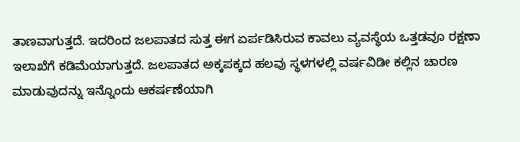ತಾಣವಾಗುತ್ತದೆ. ಇದರಿಂದ ಜಲಪಾತದ ಸುತ್ತ ಈಗ ಏರ್ಪಡಿಸಿರುವ ಕಾವಲು ವ್ಯವಸ್ಥೆಯ ಒತ್ತಡವೂ ರಕ್ಷಣಾ ಇಲಾಖೆಗೆ ಕಡಿಮೆಯಾಗುತ್ತದೆ. ಜಲಪಾತದ ಅಕ್ಕಪಕ್ಕದ ಹಲವು ಸ್ಥಳಗಳಲ್ಲಿ ವರ್ಷವಿಡೀ ಕಲ್ಲಿನ ಚಾರಣ ಮಾಡುವುದನ್ನು ಇನ್ನೊಂದು ಆಕರ್ಷಣೆಯಾಗಿ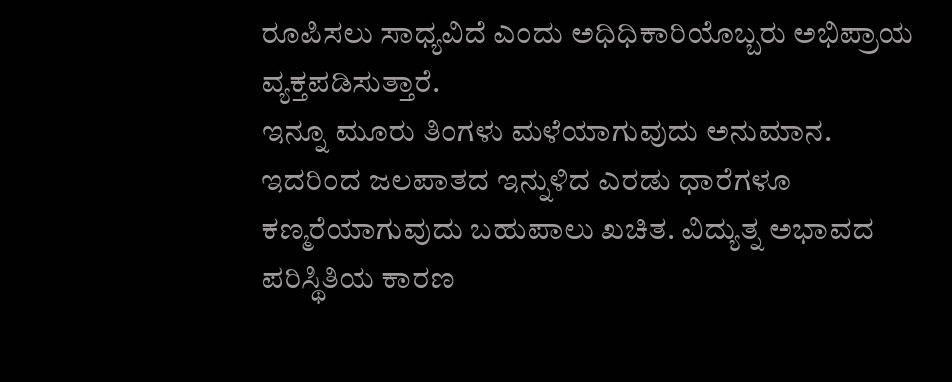ರೂಪಿಸಲು ಸಾಧ್ಯವಿದೆ ಎಂದು ಅಧಿಧಿಕಾರಿಯೊಬ್ಬರು ಅಭಿಪ್ರಾಯ ವ್ಯಕ್ತಪಡಿಸುತ್ತಾರೆ.
ಇನ್ನೂ ಮೂರು ತಿಂಗಳು ಮಳೆಯಾಗುವುದು ಅನುಮಾನ. ಇದರಿಂದ ಜಲಪಾತದ ಇನ್ನುಳಿದ ಎರಡು ಧಾರೆಗಳೂ ಕಣ್ಮರೆಯಾಗುವುದು ಬಹುಪಾಲು ಖಚಿತ. ವಿದ್ಯುತ್ನ ಅಭಾವದ ಪರಿಸ್ಥಿತಿಯ ಕಾರಣ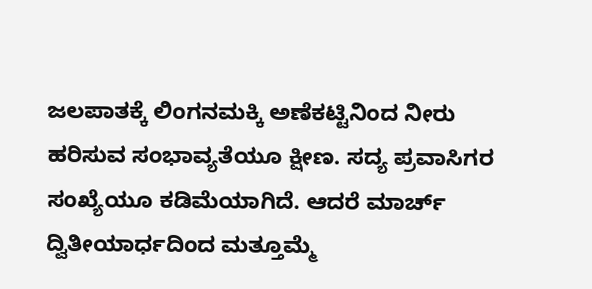ಜಲಪಾತಕ್ಕೆ ಲಿಂಗನಮಕ್ಕಿ ಅಣೆಕಟ್ಟಿನಿಂದ ನೀರು ಹರಿಸುವ ಸಂಭಾವ್ಯತೆಯೂ ಕ್ಷೀಣ. ಸದ್ಯ ಪ್ರವಾಸಿಗರ ಸಂಖ್ಯೆಯೂ ಕಡಿಮೆಯಾಗಿದೆ. ಆದರೆ ಮಾರ್ಚ್ ದ್ವಿತೀಯಾರ್ಧದಿಂದ ಮತ್ತೂಮ್ಮೆ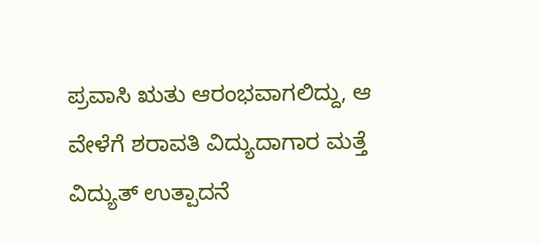ಪ್ರವಾಸಿ ಋತು ಆರಂಭವಾಗಲಿದ್ದು, ಆ ವೇಳೆಗೆ ಶರಾವತಿ ವಿದ್ಯುದಾಗಾರ ಮತ್ತೆ ವಿದ್ಯುತ್ ಉತ್ಪಾದನೆ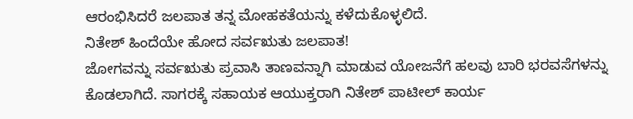ಆರಂಭಿಸಿದರೆ ಜಲಪಾತ ತನ್ನ ಮೋಹಕತೆಯನ್ನು ಕಳೆದುಕೊಳ್ಳಲಿದೆ.
ನಿತೇಶ್ ಹಿಂದೆಯೇ ಹೋದ ಸರ್ವಋತು ಜಲಪಾತ!
ಜೋಗವನ್ನು ಸರ್ವಋತು ಪ್ರವಾಸಿ ತಾಣವನ್ನಾಗಿ ಮಾಡುವ ಯೋಜನೆಗೆ ಹಲವು ಬಾರಿ ಭರವಸೆಗಳನ್ನು ಕೊಡಲಾಗಿದೆ. ಸಾಗರಕ್ಕೆ ಸಹಾಯಕ ಆಯುಕ್ತರಾಗಿ ನಿತೇಶ್ ಪಾಟೀಲ್ ಕಾರ್ಯ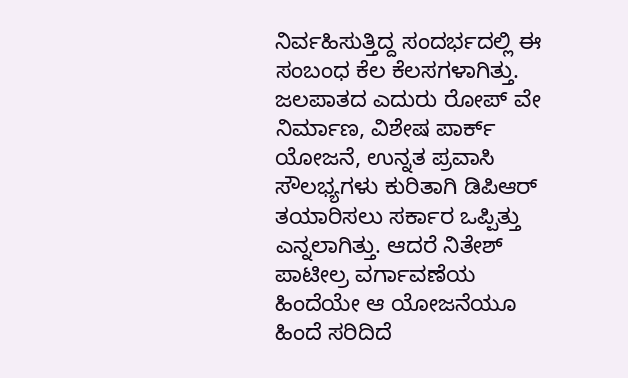ನಿರ್ವಹಿಸುತ್ತಿದ್ದ ಸಂದರ್ಭದಲ್ಲಿ ಈ ಸಂಬಂಧ ಕೆಲ ಕೆಲಸಗಳಾಗಿತ್ತು. ಜಲಪಾತದ ಎದುರು ರೋಪ್ ವೇ ನಿರ್ಮಾಣ, ವಿಶೇಷ ಪಾರ್ಕ್ ಯೋಜನೆ, ಉನ್ನತ ಪ್ರವಾಸಿ ಸೌಲಭ್ಯಗಳು ಕುರಿತಾಗಿ ಡಿಪಿಆರ್ ತಯಾರಿಸಲು ಸರ್ಕಾರ ಒಪ್ಪಿತ್ತು ಎನ್ನಲಾಗಿತ್ತು. ಆದರೆ ನಿತೇಶ್ ಪಾಟೀಲ್ರ ವರ್ಗಾವಣೆಯ ಹಿಂದೆಯೇ ಆ ಯೋಜನೆಯೂ ಹಿಂದೆ ಸರಿದಿದೆ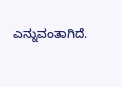ಎನ್ನುವಂತಾಗಿದೆ.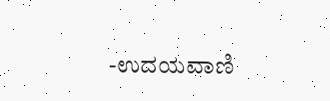-ಉದಯವಾಣಿ